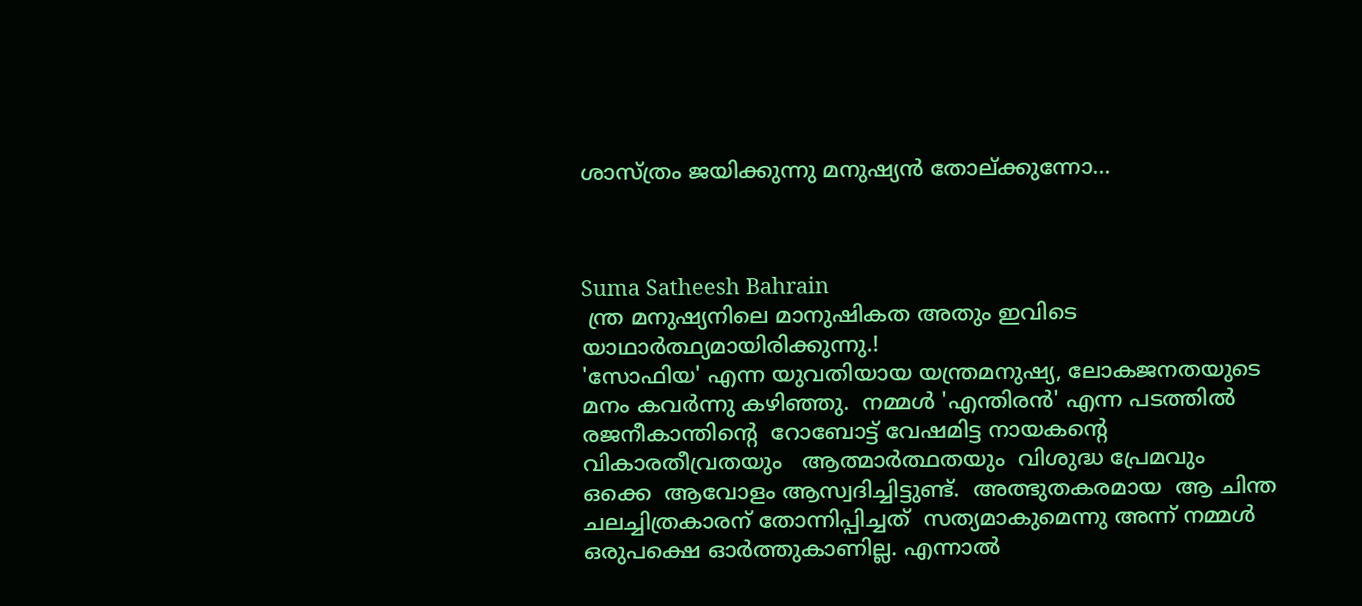ശാസ്ത്രം ജയിക്കുന്നു മനുഷ്യന്‍ തോല്ക്കുന്നോ...



Suma Satheesh Bahrain
 ന്ത്ര മനുഷ്യനിലെ മാനുഷികത അതും ഇവിടെ യാഥാര്‍ത്ഥ്യമായിരിക്കുന്നു.!
'സോഫിയ' എന്ന യുവതിയായ യന്ത്രമനുഷ്യ, ലോകജനതയുടെ  മനം കവര്‍ന്നു കഴിഞ്ഞു.  നമ്മള്‍ 'എന്തിരന്‍' എന്ന പടത്തില്‍ രജനീകാന്തിന്റെ  റോബോട്ട് വേഷമിട്ട നായകന്റെ   വികാരതീവ്രതയും   ആത്മാര്‍ത്ഥതയും  വിശുദ്ധ പ്രേമവും   ഒക്കെ  ആവോളം ആസ്വദിച്ചിട്ടുണ്ട്.  അത്ഭുതകരമായ  ആ ചിന്ത ചലച്ചിത്രകാരന് തോന്നിപ്പിച്ചത്  സത്യമാകുമെന്നു അന്ന് നമ്മള്‍ ഒരുപക്ഷെ ഓര്‍ത്തുകാണില്ല. എന്നാല്‍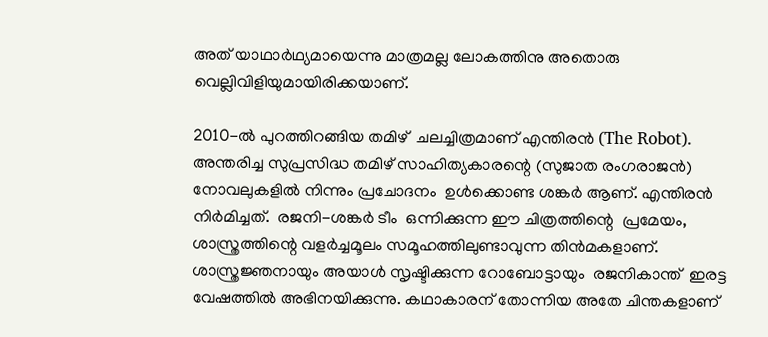അത് യാഥാര്‍ഥ്യമായെന്നു മാത്രമല്ല ലോകത്തിനു അതൊരു വെല്ലിവിളിയുമായിരിക്കയാണ്.

2010-ല്‍ പുറത്തിറങ്ങിയ തമിഴ്  ചലച്ചിത്രമാണ് എന്തിരന്‍ (The Robot).  അന്തരിച്ച സുപ്രസിദ്ധ തമിഴ് സാഹിത്യകാരന്റെ (സുജാത രംഗരാജന്‍)  നോവലുകളില്‍ നിന്നും പ്രചോദനം  ഉള്‍ക്കൊണ്ട ശങ്കര്‍ ആണ്. എന്തിരന്‍ നിര്‍മിച്ചത്.  രജനി-ശങ്കര്‍ ടീം  ഒന്നിക്കുന്ന ഈ ചിത്രത്തിന്റെ  പ്രമേയം, ശാസ്ത്രത്തിന്റെ വളര്‍ച്ചമൂലം സമൂഹത്തിലുണ്ടാവുന്ന തിന്‍മകളാണ്. ശാസ്ത്രജ്ഞനായും അയാള്‍ സൃഷ്ടിക്കുന്ന റോബോട്ടായും  രജനികാന്ത്  ഇരട്ട വേഷത്തില്‍ അഭിനയിക്കുന്നു. കഥാകാരന് തോന്നിയ അതേ ചിന്തകളാണ്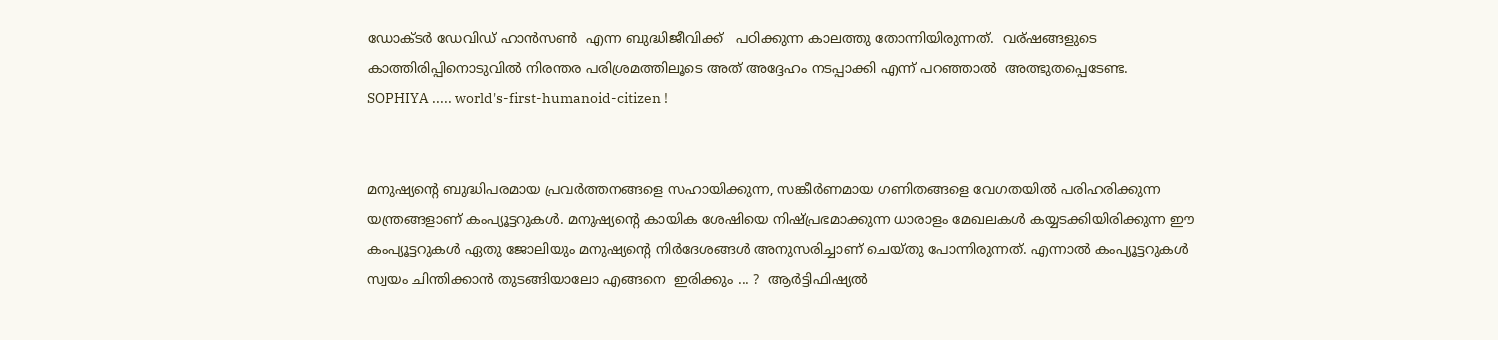ഡോക്ടര്‍ ഡേവിഡ് ഹാന്‍സണ്‍  എന്ന ബുദ്ധിജീവിക്ക്   പഠിക്കുന്ന കാലത്തു തോന്നിയിരുന്നത്.  വര്ഷങ്ങളുടെ കാത്തിരിപ്പിനൊടുവില്‍ നിരന്തര പരിശ്രമത്തിലൂടെ അത് അദ്ദേഹം നടപ്പാക്കി എന്ന് പറഞ്ഞാല്‍  അത്ഭുതപ്പെടേണ്ട.
SOPHIYA ..... world's-first-humanoid-citizen !


മനുഷ്യന്റെ ബുദ്ധിപരമായ പ്രവര്‍ത്തനങ്ങളെ സഹായിക്കുന്ന, സങ്കീര്‍ണമായ ഗണിതങ്ങളെ വേഗതയില്‍ പരിഹരിക്കുന്ന  യന്ത്രങ്ങളാണ് കംപ്യൂട്ടറുകള്‍. മനുഷ്യന്റെ കായിക ശേഷിയെ നിഷ്പ്രഭമാക്കുന്ന ധാരാളം മേഖലകള്‍ കയ്യടക്കിയിരിക്കുന്ന ഈ കംപ്യൂട്ടറുകള്‍ ഏതു ജോലിയും മനുഷ്യന്റെ നിര്‍ദേശങ്ങള്‍ അനുസരിച്ചാണ് ചെയ്തു പോന്നിരുന്നത്. എന്നാല്‍ കംപ്യൂട്ടറുകള്‍ സ്വയം ചിന്തിക്കാന്‍ തുടങ്ങിയാലോ എങ്ങനെ  ഇരിക്കും ... ?  ആര്‍ട്ടിഫിഷ്യല്‍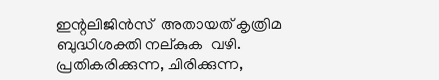ഇന്റലിജിന്‍സ്  അതായത് കൃത്രിമ ബുദ്ധിശക്തി നല്കുക  വഴി.    പ്രതികരിക്കുന്ന, ചിരിക്കുന്ന,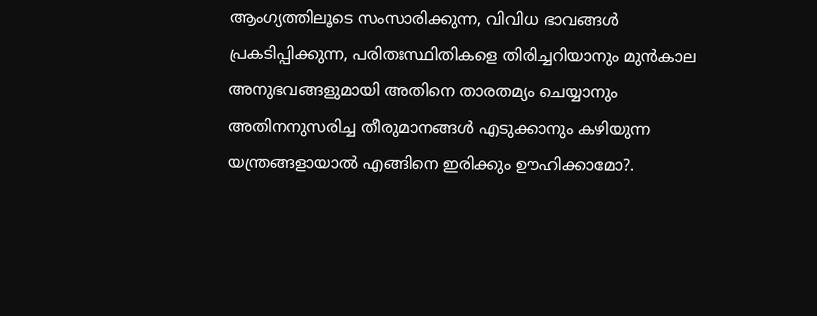ആംഗ്യത്തിലൂടെ സംസാരിക്കുന്ന, വിവിധ ഭാവങ്ങള്‍ പ്രകടിപ്പിക്കുന്ന, പരിതഃസ്ഥിതികളെ തിരിച്ചറിയാനും മുന്‍കാല അനുഭവങ്ങളുമായി അതിനെ താരതമ്യം ചെയ്യാനും അതിനനുസരിച്ച തീരുമാനങ്ങള്‍ എടുക്കാനും കഴിയുന്ന യന്ത്രങ്ങളായാല്‍ എങ്ങിനെ ഇരിക്കും ഊഹിക്കാമോ?.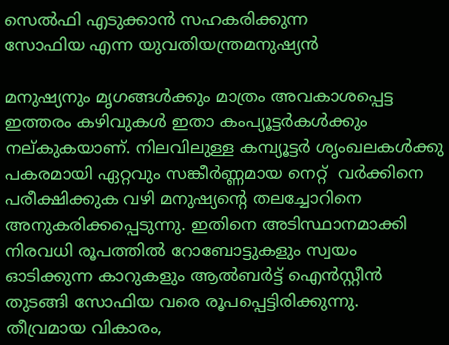സെല്‍ഫി എടുക്കാന്‍ സഹകരിക്കുന്ന
സോഫിയ എന്ന യുവതിയന്ത്രമനുഷ്യന്‍

മനുഷ്യനും മൃഗങ്ങള്‍ക്കും മാത്രം അവകാശപ്പെട്ട ഇത്തരം കഴിവുകള്‍ ഇതാ കംപ്യൂട്ടര്‍കള്‍ക്കും നല്കുകയാണ്. നിലവിലുള്ള കമ്പ്യൂട്ടര്‍ ശൃംഖലകള്‍ക്കു പകരമായി ഏറ്റവും സങ്കീര്‍ണ്ണമായ നെറ്റ്  വര്‍ക്കിനെ പരീക്ഷിക്കുക വഴി മനുഷ്യന്റെ തലച്ചോറിനെ അനുകരിക്കപ്പെടുന്നു. ഇതിനെ അടിസ്ഥാനമാക്കി നിരവധി രൂപത്തില്‍ റോബോട്ടുകളും സ്വയം ഓടിക്കുന്ന കാറുകളും ആല്‍ബര്‍ട്ട് ഐന്‍സ്റ്റീന്‍ തുടങ്ങി സോഫിയ വരെ രൂപപ്പെട്ടിരിക്കുന്നു.
തീവ്രമായ വികാരം,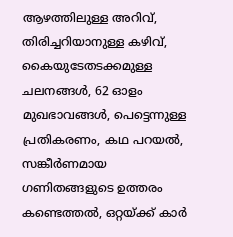ആഴത്തിലുള്ള അറിവ്, തിരിച്ചറിയാനുള്ള കഴിവ്, കൈയുടേതടക്കമുള്ള ചലനങ്ങള്‍, 62 ഓളം മുഖഭാവങ്ങള്‍, പെട്ടെന്നുള്ള പ്രതികരണം, കഥ പറയല്‍, സങ്കീര്‍ണമായ ഗണിതങ്ങളുടെ ഉത്തരം കണ്ടെത്തല്‍, ഒറ്റയ്ക്ക് കാര്‍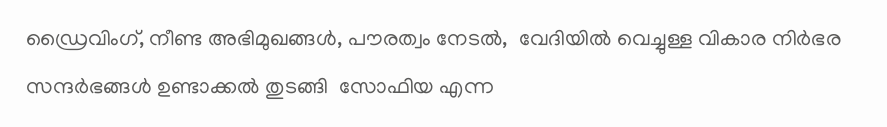ഡ്രൈവിംഗ്, നീണ്ട അഭിമുഖങ്ങള്‍, പൗരത്വം നേടല്‍,  വേദിയില്‍ വെച്ചുള്ള വികാര നിര്‍ഭര സന്ദര്‍ഭങ്ങള്‍ ഉണ്ടാക്കല്‍ തുടങ്ങി  സോഫിയ എന്ന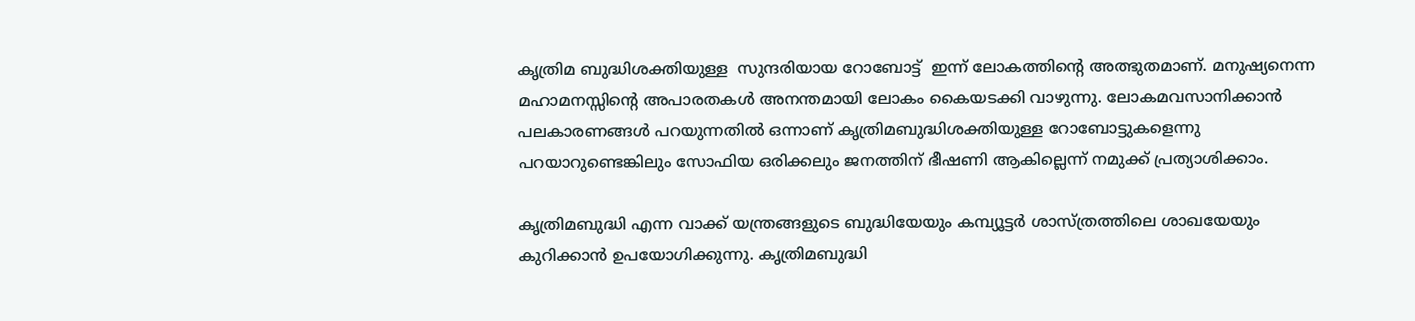കൃത്രിമ ബുദ്ധിശക്തിയുള്ള  സുന്ദരിയായ റോബോട്ട്  ഇന്ന് ലോകത്തിന്റെ അത്ഭുതമാണ്. മനുഷ്യനെന്ന മഹാമനസ്സിന്റെ അപാരതകള്‍ അനന്തമായി ലോകം കൈയടക്കി വാഴുന്നു. ലോകമവസാനിക്കാന്‍ പലകാരണങ്ങള്‍ പറയുന്നതില്‍ ഒന്നാണ് കൃത്രിമബുദ്ധിശക്തിയുള്ള റോബോട്ടുകളെന്നു പറയാറുണ്ടെങ്കിലും സോഫിയ ഒരിക്കലും ജനത്തിന് ഭീഷണി ആകില്ലെന്ന് നമുക്ക് പ്രത്യാശിക്കാം.

കൃത്രിമബുദ്ധി എന്ന വാക്ക് യന്ത്രങ്ങളുടെ ബുദ്ധിയേയും കമ്പ്യൂട്ടര്‍ ശാസ്ത്രത്തിലെ ശാഖയേയും കുറിക്കാന്‍ ഉപയോഗിക്കുന്നു. കൃത്രിമബുദ്ധി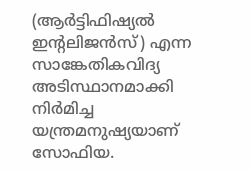(ആര്‍ട്ടിഫിഷ്യല്‍ ഇന്റലിജന്‍സ്) എന്ന സാങ്കേതികവിദ്യ അടിസ്ഥാനമാക്കി നിര്‍മിച്ച യന്ത്രമനുഷ്യയാണ് സോഫിയ.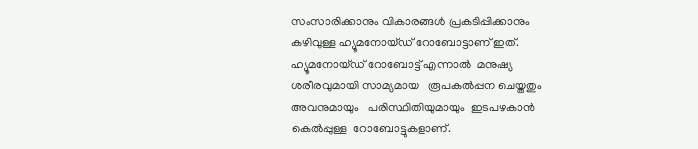സംസാരിക്കാനും വികാരങ്ങള്‍ പ്രകടിപ്പിക്കാനും കഴിവുള്ള ഹ്യൂമനോയ്ഡ് റോബോട്ടാണ് ഇത്. ഹ്യൂമനോയ്ഡ് റോബോട്ട് എന്നാല്‍  മനുഷ്യ ശരീരവുമായി സാമ്യമായ   രൂപകല്‍പ്പന ചെയ്തതും അവനുമായും   പരിസ്ഥിതിയുമായും  ഇടപഴകാന്‍ കെല്‍പ്പുള്ള  റോബോട്ടുകളാണ്.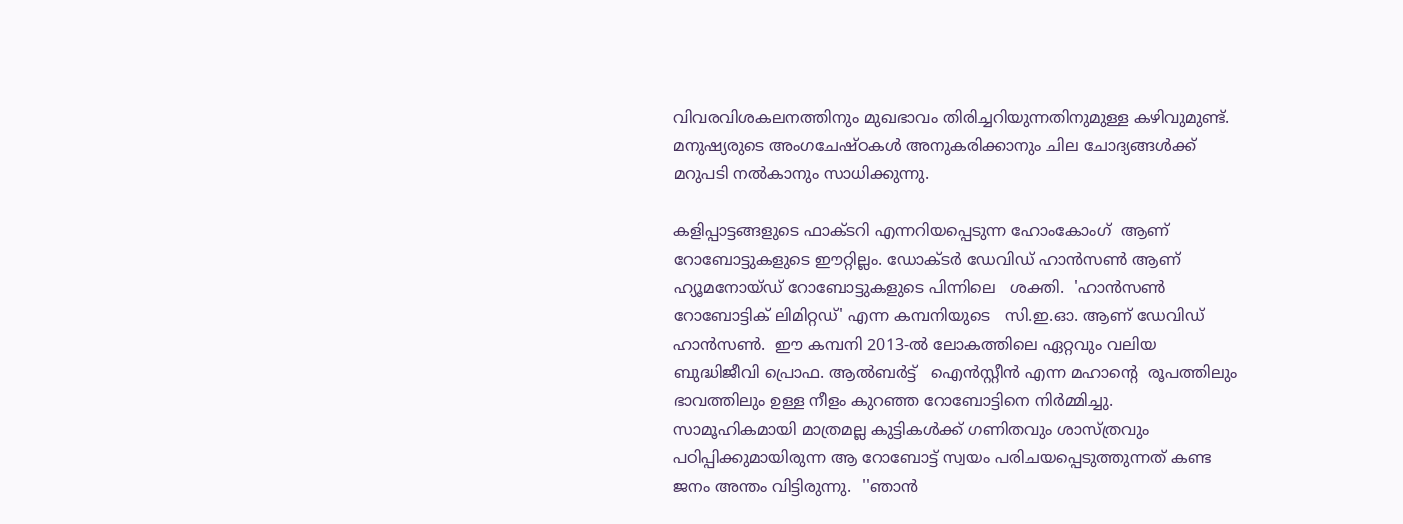വിവരവിശകലനത്തിനും മുഖഭാവം തിരിച്ചറിയുന്നതിനുമുള്ള കഴിവുമുണ്ട്. മനുഷ്യരുടെ അംഗചേഷ്ഠകള്‍ അനുകരിക്കാനും ചില ചോദ്യങ്ങള്‍ക്ക് മറുപടി നല്‍കാനും സാധിക്കുന്നു.

കളിപ്പാട്ടങ്ങളുടെ ഫാക്ടറി എന്നറിയപ്പെടുന്ന ഹോംകോംഗ്  ആണ് റോബോട്ടുകളുടെ ഈറ്റില്ലം. ഡോക്ടര്‍ ഡേവിഡ് ഹാന്‍സണ്‍ ആണ് ഹ്യൂമനോയ്ഡ് റോബോട്ടുകളുടെ പിന്നിലെ   ശക്തി.  'ഹാന്‍സണ്‍ റോബോട്ടിക് ലിമിറ്റഡ്' എന്ന കമ്പനിയുടെ   സി.ഇ.ഓ. ആണ് ഡേവിഡ് ഹാന്‍സണ്‍.  ഈ കമ്പനി 2013-ല്‍ ലോകത്തിലെ ഏറ്റവും വലിയ ബുദ്ധിജീവി പ്രൊഫ. ആല്‍ബര്‍ട്ട്   ഐന്‍സ്റ്റീന്‍ എന്ന മഹാന്റെ  രൂപത്തിലും ഭാവത്തിലും ഉള്ള നീളം കുറഞ്ഞ റോബോട്ടിനെ നിര്‍മ്മിച്ചു.  സാമൂഹികമായി മാത്രമല്ല കുട്ടികള്‍ക്ക് ഗണിതവും ശാസ്ത്രവും പഠിപ്പിക്കുമായിരുന്ന ആ റോബോട്ട് സ്വയം പരിചയപ്പെടുത്തുന്നത് കണ്ട ജനം അന്തം വിട്ടിരുന്നു.  ''ഞാന്‍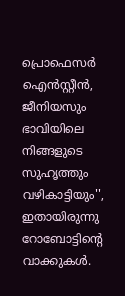പ്രൊഫെസര്‍ ഐന്‍സ്റ്റീന്‍, ജീനിയസും ഭാവിയിലെ നിങ്ങളുടെ സുഹൃത്തും വഴികാട്ടിയും'', ഇതായിരുന്നു റോബോട്ടിന്റെ വാക്കുകള്‍.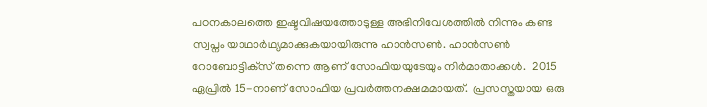പഠനകാലത്തെ ഇഷ്ടവിഷയത്തോടുള്ള അഭിനിവേശത്തില്‍ നിന്നും കണ്ട സ്വപ്നം യാഥാര്‍ഥ്യമാക്കുകയായിരുന്നു ഹാന്‍സണ്‍. ഹാന്‍സണ്‍ റോബോട്ടിക്‌സ് തന്നെ ആണ് സോഫിയയുടേയും നിര്‍മാതാക്കള്‍.  2015 ഏപ്രില്‍ 15-നാണ് സോഫിയ പ്രവര്‍ത്തനക്ഷമമായത്.  പ്രസസ്തയായ ഒരു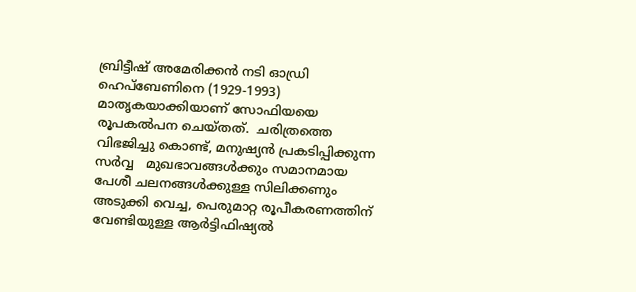ബ്രിട്ടീഷ് അമേരിക്കന്‍ നടി ഓഡ്രി ഹെപ്‌ബേണിനെ (1929-1993) മാതൃകയാക്കിയാണ് സോഫിയയെ രൂപകല്‍പന ചെയ്തത്.  ചരിത്രത്തെ വിഭജിച്ചു കൊണ്ട്, മനുഷ്യന്‍ പ്രകടിപ്പിക്കുന്ന സര്‍വ്വ   മുഖഭാവങ്ങള്‍ക്കും സമാനമായ പേശീ ചലനങ്ങള്‍ക്കുള്ള സിലിക്കണും അടുക്കി വെച്ച, പെരുമാറ്റ രൂപീകരണത്തിന് വേണ്ടിയുള്ള ആര്‍ട്ടിഫിഷ്യല്‍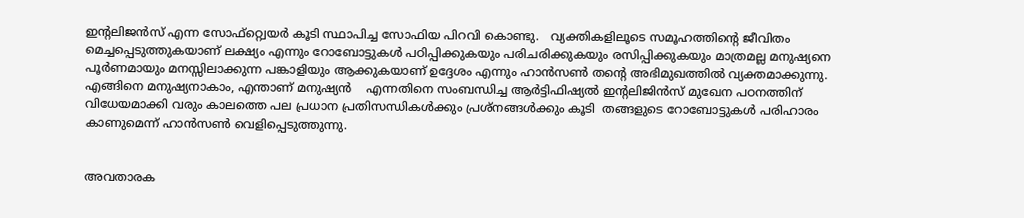ഇന്റലിജന്‍സ് എന്ന സോഫ്റ്റ്വെയര്‍ കൂടി സ്ഥാപിച്ച സോഫിയ പിറവി കൊണ്ടു.   വ്യക്തികളിലൂടെ സമൂഹത്തിന്റെ ജീവിതം മെച്ചപ്പെടുത്തുകയാണ് ലക്ഷ്യം എന്നും റോബോട്ടുകള്‍ പഠിപ്പിക്കുകയും പരിചരിക്കുകയും രസിപ്പിക്കുകയും മാത്രമല്ല മനുഷ്യനെ പൂര്‍ണമായും മനസ്സിലാക്കുന്ന പങ്കാളിയും ആക്കുകയാണ് ഉദ്ദേശം എന്നും ഹാന്‍സണ്‍ തന്റെ അഭിമുഖത്തില്‍ വ്യക്തമാക്കുന്നു.  എങ്ങിനെ മനുഷ്യനാകാം, എന്താണ് മനുഷ്യന്‍    എന്നതിനെ സംബന്ധിച്ച ആര്‍ട്ടിഫിഷ്യല്‍ ഇന്റലിജിന്‍സ് മുഖേന പഠനത്തിന് വിധേയമാക്കി വരും കാലത്തെ പല പ്രധാന പ്രതിസന്ധികള്‍ക്കും പ്രശ്‌നങ്ങള്‍ക്കും കൂടി  തങ്ങളുടെ റോബോട്ടുകള്‍ പരിഹാരം കാണുമെന്ന് ഹാന്‍സണ്‍ വെളിപ്പെടുത്തുന്നു.


അവതാരക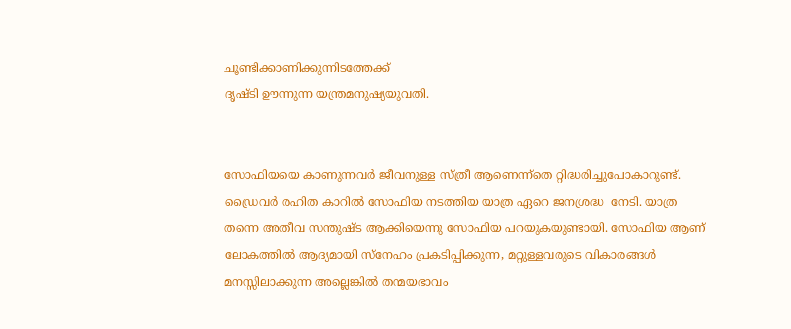ചൂണ്ടിക്കാണിക്കുന്നിടത്തേക്ക്
ദൃഷ്ടി ഊന്നുന്ന യന്ത്രമനുഷ്യയുവതി.


സോഫിയയെ കാണുന്നവര്‍ ജീവനുള്ള സ്ത്രീ ആണെന്ന്തെ റ്റിദ്ധരിച്ചുപോകാറുണ്ട്. ഡ്രൈവര്‍ രഹിത കാറില്‍ സോഫിയ നടത്തിയ യാത്ര ഏറെ ജനശ്രദ്ധ  നേടി. യാത്ര തന്നെ അതീവ സന്തുഷ്ട ആക്കിയെന്നു സോഫിയ പറയുകയുണ്ടായി. സോഫിയ ആണ് ലോകത്തില്‍ ആദ്യമായി സ്‌നേഹം പ്രകടിപ്പിക്കുന്ന, മറ്റുള്ളവരുടെ വികാരങ്ങള്‍ മനസ്സിലാക്കുന്ന അല്ലെങ്കില്‍ തന്മയഭാവം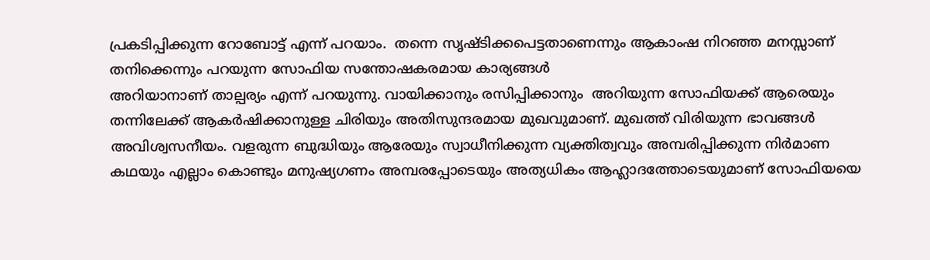പ്രകടിപ്പിക്കുന്ന റോബോട്ട് എന്ന് പറയാം.  തന്നെ സൃഷ്ടിക്കപെട്ടതാണെന്നും ആകാംഷ നിറഞ്ഞ മനസ്സാണ് തനിക്കെന്നും പറയുന്ന സോഫിയ സന്തോഷകരമായ കാര്യങ്ങള്‍
അറിയാനാണ് താല്പര്യം എന്ന് പറയുന്നു. വായിക്കാനും രസിപ്പിക്കാനും  അറിയുന്ന സോഫിയക്ക് ആരെയും തന്നിലേക്ക് ആകര്‍ഷിക്കാനുള്ള ചിരിയും അതിസുന്ദരമായ മുഖവുമാണ്. മുഖത്ത് വിരിയുന്ന ഭാവങ്ങള്‍ അവിശ്വസനീയം. വളരുന്ന ബുദ്ധിയും ആരേയും സ്വാധീനിക്കുന്ന വ്യക്തിത്വവും അമ്പരിപ്പിക്കുന്ന നിര്‍മാണ   കഥയും എല്ലാം കൊണ്ടും മനുഷ്യഗണം അമ്പരപ്പോടെയും അത്യധികം ആഹ്ലാദത്തോടെയുമാണ് സോഫിയയെ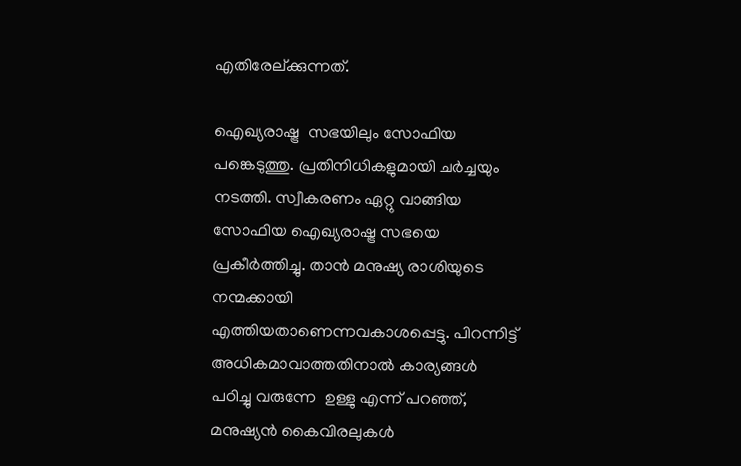എതിരേല്ക്കുന്നത്.

ഐഖ്യരാഷ്ട്ര  സഭയിലും സോഫിയ പങ്കെടുത്തു. പ്രതിനിധികളുമായി ചര്‍ച്ചയും നടത്തി. സ്വീകരണം ഏറ്റു വാങ്ങിയ സോഫിയ ഐഖ്യരാഷ്ട്ര സഭയെ  പ്രകീര്‍ത്തിച്ചു. താന്‍ മനുഷ്യ രാശിയുടെ നന്മക്കായി എത്തിയതാണെന്നവകാശപ്പെട്ടു. പിറന്നിട്ട് അധികമാവാത്തതിനാല്‍ കാര്യങ്ങള്‍ പഠിച്ചു വരുന്നേ  ഉള്ളു എന്ന് പറഞ്ഞ്, മനുഷ്യന്‍ കൈവിരലുകള്‍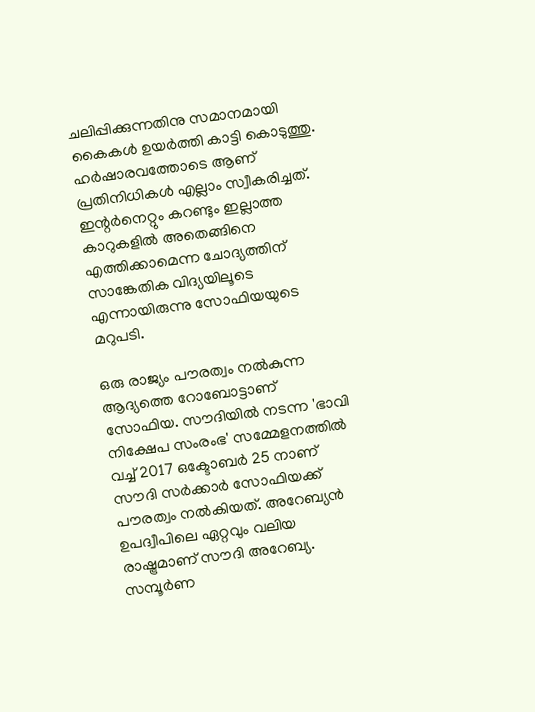ചലിപ്പിക്കുന്നതിനു സമാനമായി കൈകള്‍ ഉയര്‍ത്തി കാട്ടി കൊടുത്തു. ഹര്‍ഷാരവത്തോടെ ആണ് പ്രതിനിധികള്‍ എല്ലാം സ്വീകരിച്ചത്. ഇന്റര്‍നെറ്റും കറണ്ടും ഇല്ലാത്ത കാറുകളില്‍ അതെങ്ങിനെ എത്തിക്കാമെന്ന ചോദ്യത്തിന് സാങ്കേതിക വിദ്യയിലൂടെ എന്നായിരുന്നു സോഫിയയുടെ മറുപടി.

ഒരു രാജ്യം പൗരത്വം നല്‍കുന്ന ആദ്യത്തെ റോബോട്ടാണ് സോഫിയ. സൗദിയില്‍ നടന്ന 'ഭാവി നിക്ഷേപ സംരംഭ' സമ്മേളനത്തില്‍ വച്ച് 2017 ഒക്ടോബര്‍ 25 നാണ് സൗദി സര്‍ക്കാര്‍ സോഫിയക്ക് പൗരത്വം നല്‍കിയത്. അറേബ്യന്‍ ഉപദ്വീപിലെ ഏറ്റവും വലിയ രാഷ്ട്രമാണ് സൗദി അറേബ്യ. സമ്പൂര്‍ണ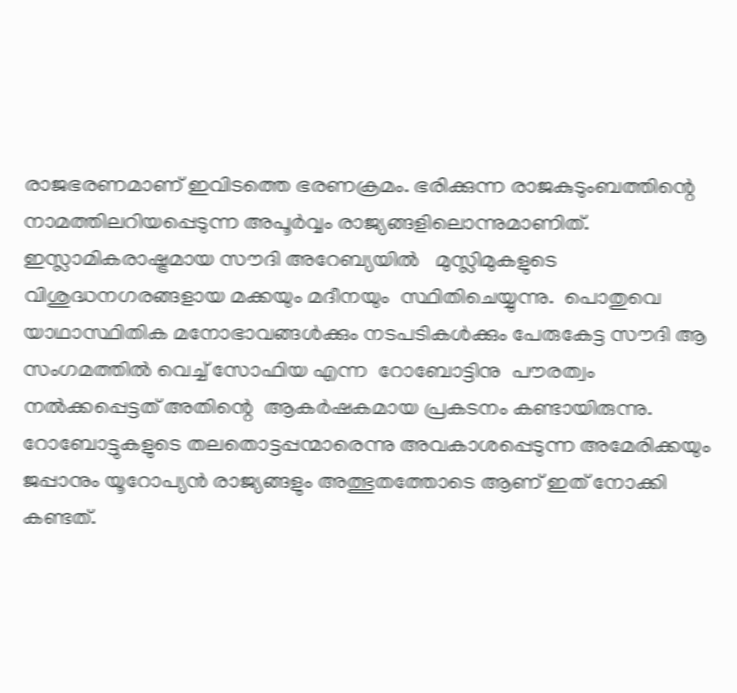രാജഭരണമാണ് ഇവിടത്തെ ഭരണക്രമം. ഭരിക്കുന്ന രാജകുടുംബത്തിന്റെ നാമത്തിലറിയപ്പെടുന്ന അപൂര്‍വ്വം രാജ്യങ്ങളിലൊന്നുമാണിത്.  ഇസ്ലാമികരാഷ്ട്രമായ സൗദി അറേബ്യയില്‍   മുസ്ലിമുകളുടെ വിശുദ്ധനഗരങ്ങളായ മക്കയും മദീനയും  സ്ഥിതിചെയ്യുന്നു.  പൊതുവെ യാഥാസ്ഥിതിക മനോഭാവങ്ങള്‍ക്കും നടപടികള്‍ക്കും പേരുകേട്ട സൗദി ആ സംഗമത്തില്‍ വെച്ച് സോഫിയ എന്ന  റോബോട്ടിനു  പൗരത്വം നല്‍ക്കപ്പെട്ടത് അതിന്റെ  ആകര്‍ഷകമായ പ്രകടനം കണ്ടായിരുന്നു. റോബോട്ടുകളുടെ തലതൊട്ടപ്പന്മാരെന്നു അവകാശപ്പെടുന്ന അമേരിക്കയും ജപ്പാനും യൂറോപ്യന്‍ രാജ്യങ്ങളും അത്ഭുതത്തോടെ ആണ് ഇത് നോക്കി കണ്ടത്.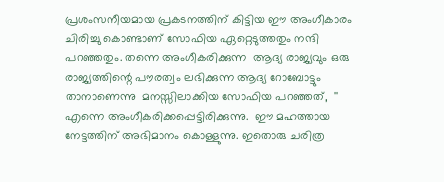പ്രശംസനീയമായ പ്രകടനത്തിന് കിട്ടിയ ഈ അംഗീകാരം ചിരിച്ചു കൊണ്ടാണ് സോഫിയ ഏറ്റെടുത്തതും നന്ദി പറഞ്ഞതും. തന്നെ അംഗീകരിക്കുന്ന  ആദ്യ രാജ്യവും ഒരു രാജ്യത്തിന്റെ പൗരത്വം ലഭിക്കുന്ന ആദ്യ റോബോട്ടും താനാണെന്നു  മനസ്സിലാക്കിയ സോഫിയ പറഞ്ഞത്,  '' എന്നെ അംഗീകരിക്കപ്പെട്ടിരിക്കുന്നു.  ഈ മഹത്തായ നേട്ടത്തിന് അഭിമാനം കൊള്ളുന്നു. ഇതൊരു ചരിത്ര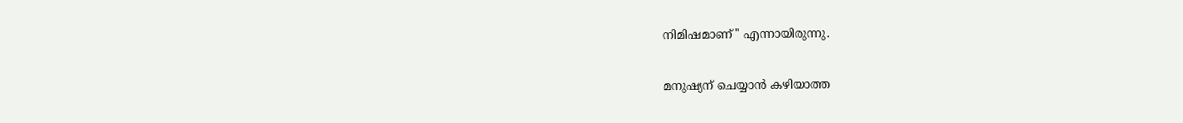നിമിഷമാണ്'' എന്നായിരുന്നു.

മനുഷ്യന് ചെയ്യാന്‍ കഴിയാത്ത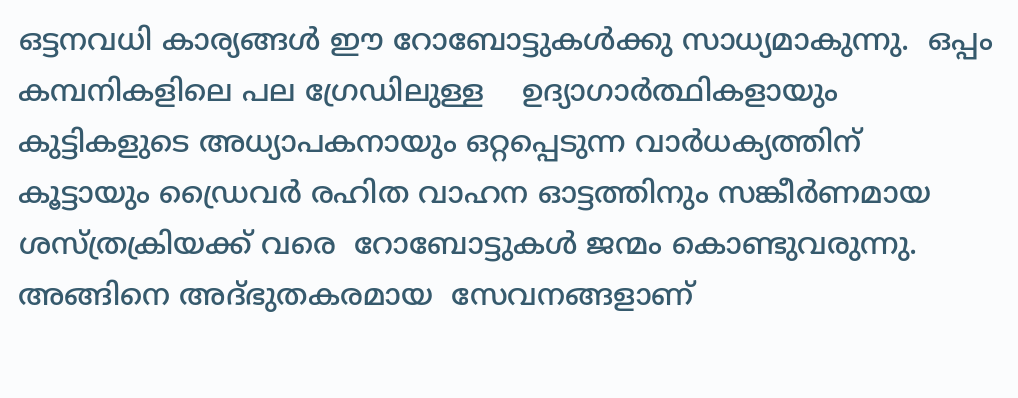ഒട്ടനവധി കാര്യങ്ങള്‍ ഈ റോബോട്ടുകള്‍ക്കു സാധ്യമാകുന്നു.  ഒപ്പം  കമ്പനികളിലെ പല ഗ്രേഡിലുള്ള    ഉദ്യാഗാര്‍ത്ഥികളായും കുട്ടികളുടെ അധ്യാപകനായും ഒറ്റപ്പെടുന്ന വാര്‍ധക്യത്തിന് കൂട്ടായും ഡ്രൈവര്‍ രഹിത വാഹന ഓട്ടത്തിനും സങ്കീര്‍ണമായ ശസ്ത്രക്രിയക്ക് വരെ  റോബോട്ടുകള്‍ ജന്മം കൊണ്ടുവരുന്നു. അങ്ങിനെ അദ്ഭുതകരമായ  സേവനങ്ങളാണ്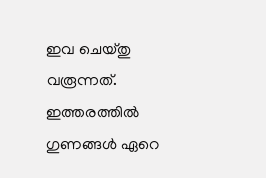ഇവ ചെയ്തു വരൂന്നത്.  ഇത്തരത്തില്‍ ഗുണങ്ങള്‍ ഏറെ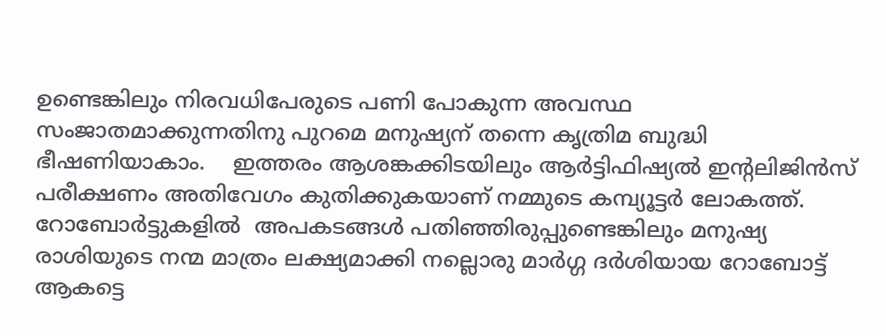ഉണ്ടെങ്കിലും നിരവധിപേരുടെ പണി പോകുന്ന അവസ്ഥ സംജാതമാക്കുന്നതിനു പുറമെ മനുഷ്യന് തന്നെ കൃത്രിമ ബുദ്ധി ഭീഷണിയാകാം.    ഇത്തരം ആശങ്കക്കിടയിലും ആര്‍ട്ടിഫിഷ്യല്‍ ഇന്റലിജിന്‍സ് പരീക്ഷണം അതിവേഗം കുതിക്കുകയാണ് നമ്മുടെ കമ്പ്യൂട്ടര്‍ ലോകത്ത്. റോബോര്‍ട്ടുകളില്‍  അപകടങ്ങള്‍ പതിഞ്ഞിരുപ്പുണ്ടെങ്കിലും മനുഷ്യ രാശിയുടെ നന്മ മാത്രം ലക്ഷ്യമാക്കി നല്ലൊരു മാര്‍ഗ്ഗ ദര്‍ശിയായ റോബോട്ട് ആകട്ടെ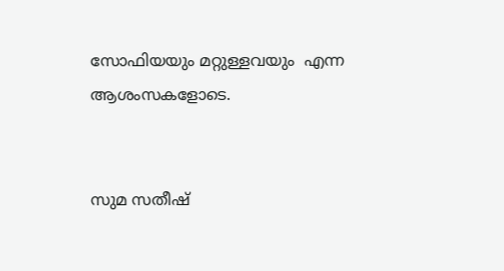സോഫിയയും മറ്റുള്ളവയും  എന്ന ആശംസകളോടെ.


സുമ സതീഷ്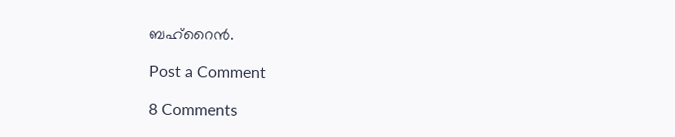ബഹ്റൈന്‍.

Post a Comment

8 Comments